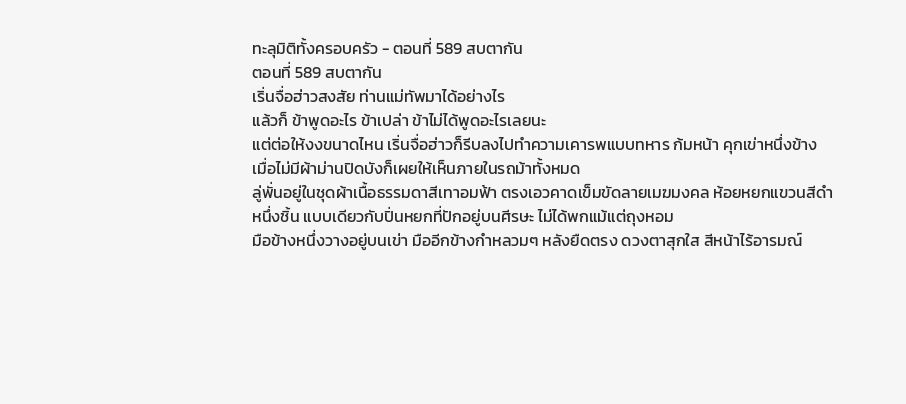ทะลุมิติทั้งครอบครัว - ตอนที่ 589 สบตากัน
ตอนที่ 589 สบตากัน
เริ่นจื่อฮ่าวสงสัย ท่านแม่ทัพมาได้อย่างไร
แล้วก็ ข้าพูดอะไร ข้าเปล่า ข้าไม่ได้พูดอะไรเลยนะ
แต่ต่อให้งงขนาดไหน เริ่นจื่อฮ่าวก็รีบลงไปทำความเคารพแบบทหาร ก้มหน้า คุกเข่าหนึ่งข้าง
เมื่อไม่มีผ้าม่านปิดบังก็เผยให้เห็นภายในรถม้าทั้งหมด
ลู่พั่นอยู่ในชุดผ้าเนื้อธรรมดาสีเทาอมฟ้า ตรงเอวคาดเข็มขัดลายเมฆมงคล ห้อยหยกแขวนสีดำหนึ่งชิ้น แบบเดียวกับปิ่นหยกที่ปักอยู่บนศีรษะ ไม่ได้พกแม้แต่ถุงหอม
มือข้างหนึ่งวางอยู่บนเข่า มืออีกข้างกำหลวมๆ หลังยืดตรง ดวงตาสุกใส สีหน้าไร้อารมณ์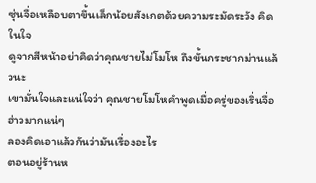ซุ่นจื่อเหลือบตาขึ้นเล็กน้อยสังเกตด้วยความระมัดระวัง คิดในใจ
ดูจากสีหน้าอย่าคิดว่าคุณชายไม่โมโห ถึงขั้นกระชากม่านแล้วนะ
เขามั่นใจและแน่ใจว่า คุณชายโมโหคำพูดเมื่อครู่ของเริ่นจื่อฮ่าวมากแน่ๆ
ลองคิดเอาแล้วกันว่ามันเรื่องอะไร
ตอนอยู่ร้านห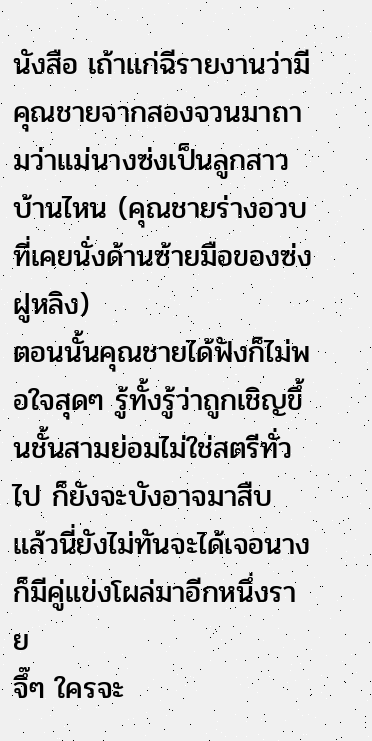นังสือ เถ้าแก่ฉีรายงานว่ามีคุณชายจากสองจวนมาถามว่าแม่นางซ่งเป็นลูกสาวบ้านไหน (คุณชายร่างอวบที่เคยนั่งด้านซ้ายมือของซ่งฝูหลิง)
ตอนนั้นคุณชายได้ฟังก็ไม่พอใจสุดๆ รู้ทั้งรู้ว่าถูกเชิญขึ้นชั้นสามย่อมไม่ใช่สตรีทั่วไป ก็ยังจะบังอาจมาสืบ
แล้วนี่ยังไม่ทันจะได้เจอนางก็มีคู่แข่งโผล่มาอีกหนึ่งราย
จึ๊ๆ ใครจะ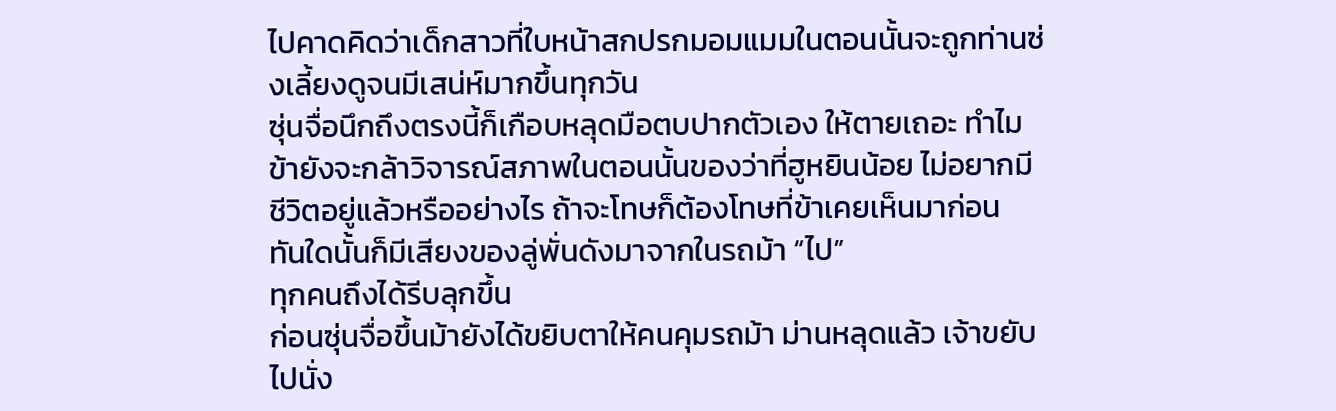ไปคาดคิดว่าเด็กสาวที่ใบหน้าสกปรกมอมแมมในตอนนั้นจะถูกท่านซ่งเลี้ยงดูจนมีเสน่ห์มากขึ้นทุกวัน
ซุ่นจื่อนึกถึงตรงนี้ก็เกือบหลุดมือตบปากตัวเอง ให้ตายเถอะ ทำไมข้ายังจะกล้าวิจารณ์สภาพในตอนนั้นของว่าที่ฮูหยินน้อย ไม่อยากมีชีวิตอยู่แล้วหรืออย่างไร ถ้าจะโทษก็ต้องโทษที่ข้าเคยเห็นมาก่อน
ทันใดนั้นก็มีเสียงของลู่พั่นดังมาจากในรถม้า “ไป”
ทุกคนถึงได้รีบลุกขึ้น
ก่อนซุ่นจื่อขึ้นม้ายังได้ขยิบตาให้คนคุมรถม้า ม่านหลุดแล้ว เจ้าขยับไปนั่ง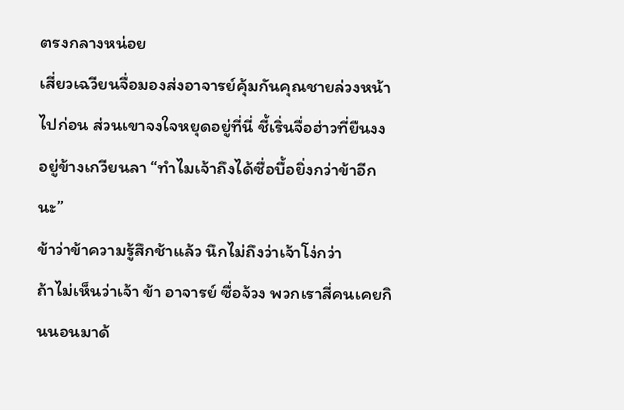ตรงกลางหน่อย
เสี่ยวเฉวียนจื่อมองส่งอาจารย์คุ้มกันคุณชายล่วงหน้าไปก่อน ส่วนเขาจงใจหยุดอยู่ที่นี่ ชี้เริ่นจื่อฮ่าวที่ยืนงงอยู่ข้างเกวียนลา “ทำไมเจ้าถึงได้ซื่อบื้อยิ่งกว่าข้าอีกนะ”
ข้าว่าข้าความรู้สึกช้าแล้ว นึกไม่ถึงว่าเจ้าโง่กว่า
ถ้าไม่เห็นว่าเจ้า ข้า อาจารย์ ซื่อจ้วง พวกเราสี่คนเคยกินนอนมาด้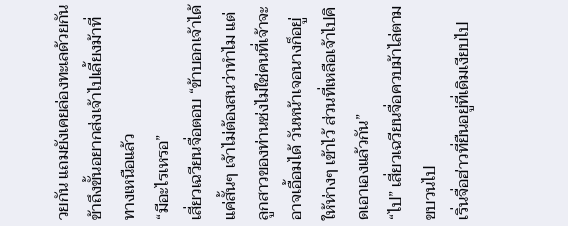วยกัน แถมยังเคยล่องทะเลด้วยกัน ข้าถึงขั้นอยากส่งเจ้าไปเลี้ยงม้าที่ทางเหนือแล้ว
“มีอะไรเหรอ”
เสี่ยวเฉวียนจื่อตอบ “ข้าบอกเจ้าได้แค่สั้นๆ เจ้าไม่ต้องสนว่าทำไม แต่ลูกสาวของท่านซ่งไม่ใช่คนที่เจ้าจะอาจเอื้อมได้ วันหน้าเจอนางก็อยู่ให้ห่างๆ เข้าไว้ ส่วนที่เหลือเจ้าไปคิดเอาเองแล้วกัน”
“ไป” เสี่ยวเฉวียนจื่อควบม้าไล่ตามขบวนไป
เริ่นจื่อฮ่าวที่ยืนอยู่ที่เดิมเงียบไป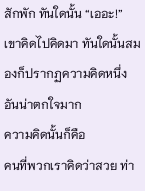สักพัก ทันใดนั้น “เออะ!”
เขาคิดไปคิดมา ทันใดนั้นสมองก็ปรากฏความคิดหนึ่งอันน่าตกใจมาก
ความคิดนั้นก็คือ
คนที่พวกเราคิดว่าสวย ท่า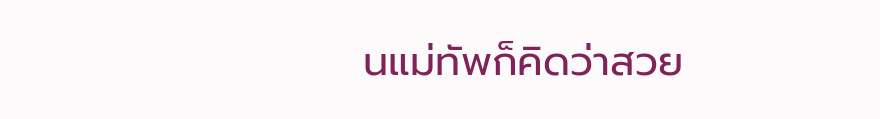นแม่ทัพก็คิดว่าสวย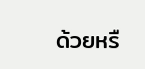ด้วยหรื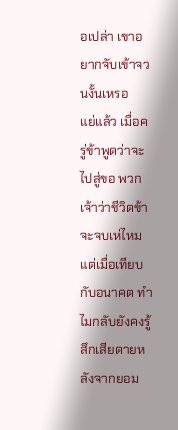อเปล่า เขาอยากจับเข้าจวนงั้นเหรอ
แย่แล้ว เมื่อครู่ข้าพูดว่าจะไปสู่ขอ พวกเจ้าว่าชีวิตข้าจะจบเห่ไหม
แต่เมื่อเทียบกับอนาคต ทำไมกลับยังคงรู้สึกเสียดายหลังจากยอม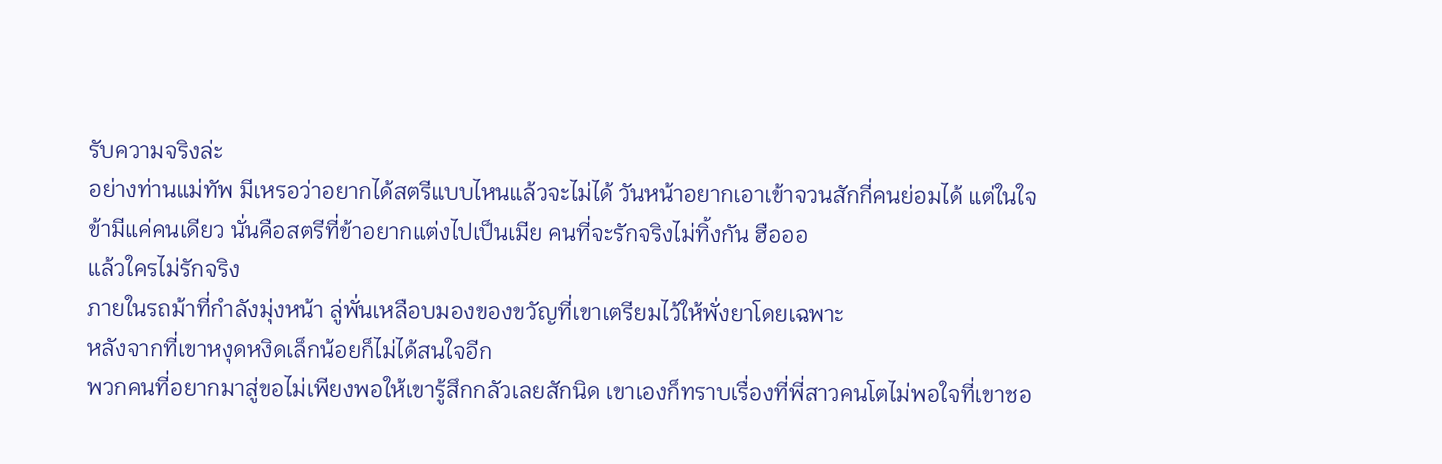รับความจริงล่ะ
อย่างท่านแม่ทัพ มีเหรอว่าอยากได้สตรีแบบไหนแล้วจะไม่ได้ วันหน้าอยากเอาเข้าจวนสักกี่คนย่อมได้ แต่ในใจข้ามีแค่คนเดียว นั่นคือสตรีที่ข้าอยากแต่งไปเป็นเมีย คนที่จะรักจริงไม่ทิ้งกัน ฮือออ
แล้วใครไม่รักจริง
ภายในรถม้าที่กำลังมุ่งหน้า ลู่พั่นเหลือบมองของขวัญที่เขาเตรียมไว้ให้พั่งยาโดยเฉพาะ
หลังจากที่เขาหงุดหงิดเล็กน้อยก็ไม่ได้สนใจอีก
พวกคนที่อยากมาสู่ขอไม่เพียงพอให้เขารู้สึกกลัวเลยสักนิด เขาเองก็ทราบเรื่องที่พี่สาวคนโตไม่พอใจที่เขาชอ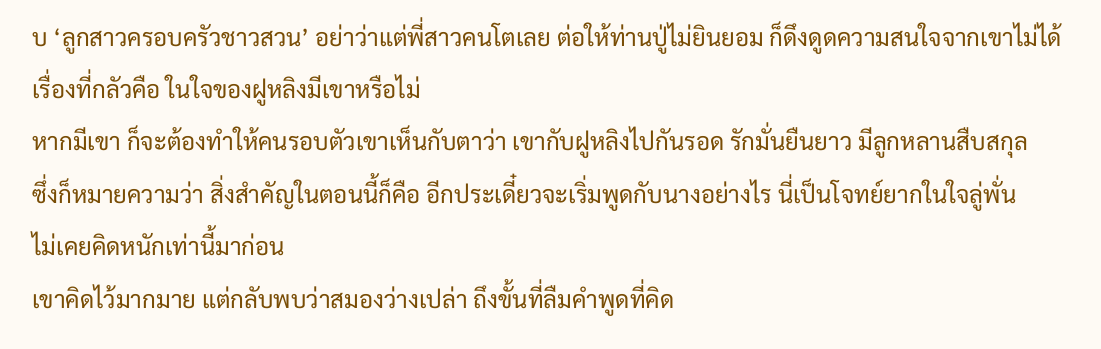บ ‘ลูกสาวครอบครัวชาวสวน’ อย่าว่าแต่พี่สาวคนโตเลย ต่อให้ท่านปู่ไม่ยินยอม ก็ดึงดูดความสนใจจากเขาไม่ได้
เรื่องที่กลัวคือ ในใจของฝูหลิงมีเขาหรือไม่
หากมีเขา ก็จะต้องทำให้คนรอบตัวเขาเห็นกับตาว่า เขากับฝูหลิงไปกันรอด รักมั่นยืนยาว มีลูกหลานสืบสกุล
ซึ่งก็หมายความว่า สิ่งสำคัญในตอนนี้ก็คือ อีกประเดี๋ยวจะเริ่มพูดกับนางอย่างไร นี่เป็นโจทย์ยากในใจลู่พั่น
ไม่เคยคิดหนักเท่านี้มาก่อน
เขาคิดไว้มากมาย แต่กลับพบว่าสมองว่างเปล่า ถึงขั้นที่ลืมคำพูดที่คิด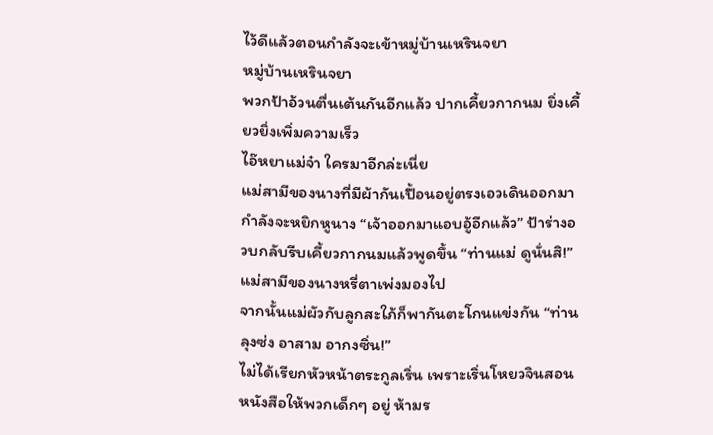ไว้ดีแล้วตอนกำลังจะเข้าหมู่บ้านเหรินจยา
หมู่บ้านเหรินจยา
พวกป้าอ้วนตื่นเต้นกันอีกแล้ว ปากเคี้ยวกากนม ยิ่งเคี้ยวยิ่งเพิ่มความเร็ว
ไอ๊หยาแม่จ๋า ใครมาอีกล่ะเนี่ย
แม่สามีของนางที่มีผ้ากันเปื้อนอยู่ตรงเอวเดินออกมากำลังจะหยิกหูนาง “เจ้าออกมาแอบอู้อีกแล้ว” ป้าร่างอวบกลับรีบเคี้ยวกากนมแล้วพูดขึ้น “ท่านแม่ ดูนั่นสิ!”
แม่สามีของนางหรี่ตาเพ่งมองไป
จากนั้นแม่ผัวกับลูกสะใภ้ก็พากันตะโกนแข่งกัน “ท่านลุงซ่ง อาสาม อากงซิ่น!”
ไม่ได้เรียกหัวหน้าตระกูลเริ่น เพราะเริ่นโหยวจินสอนหนังสือให้พวกเด็กๆ อยู่ ห้ามร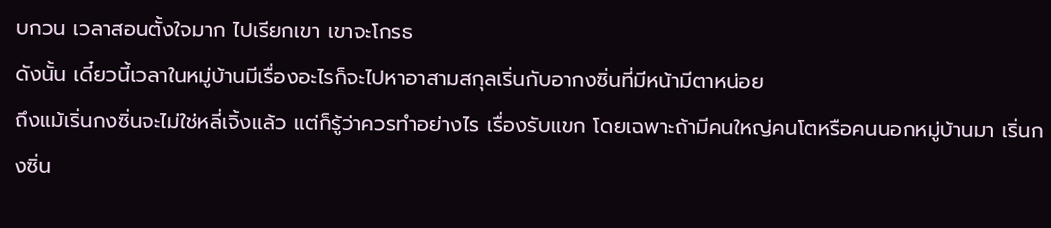บกวน เวลาสอนตั้งใจมาก ไปเรียกเขา เขาจะโกรธ
ดังนั้น เดี๋ยวนี้เวลาในหมู่บ้านมีเรื่องอะไรก็จะไปหาอาสามสกุลเริ่นกับอากงซิ่นที่มีหน้ามีตาหน่อย
ถึงแม้เริ่นกงซิ่นจะไม่ใช่หลี่เจิ้งแล้ว แต่ก็รู้ว่าควรทำอย่างไร เรื่องรับแขก โดยเฉพาะถ้ามีคนใหญ่คนโตหรือคนนอกหมู่บ้านมา เริ่นกงซิ่น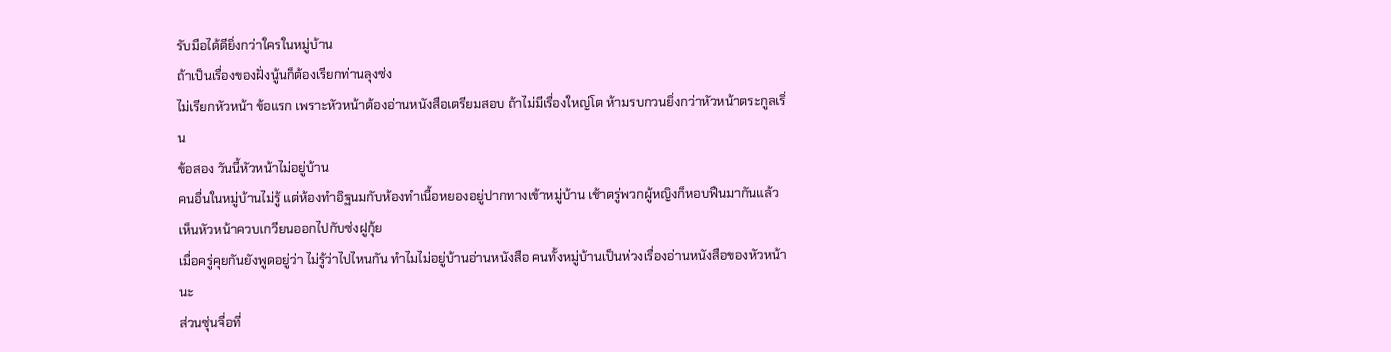รับมือได้ดียิ่งกว่าใครในหมู่บ้าน
ถ้าเป็นเรื่องของฝั่งนู้นก็ต้องเรียกท่านลุงซ่ง
ไม่เรียกหัวหน้า ข้อแรก เพราะหัวหน้าต้องอ่านหนังสือเตรียมสอบ ถ้าไม่มีเรื่องใหญ่โต ห้ามรบกวนยิ่งกว่าหัวหน้าตระกูลเริ่น
ข้อสอง วันนี้หัวหน้าไม่อยู่บ้าน
คนอื่นในหมู่บ้านไม่รู้ แต่ห้องทำอิฐนมกับห้องทำเนื้อหยองอยู่ปากทางเข้าหมู่บ้าน เช้าตรู่พวกผู้หญิงก็หอบฟืนมากันแล้ว เห็นหัวหน้าควบเกวียนออกไปกับซ่งฝูกุ้ย
เมื่อครู่คุยกันยังพูดอยู่ว่า ไม่รู้ว่าไปไหนกัน ทำไมไม่อยู่บ้านอ่านหนังสือ คนทั้งหมู่บ้านเป็นห่วงเรื่องอ่านหนังสือของหัวหน้านะ
ส่วนซุ่นจื่อที่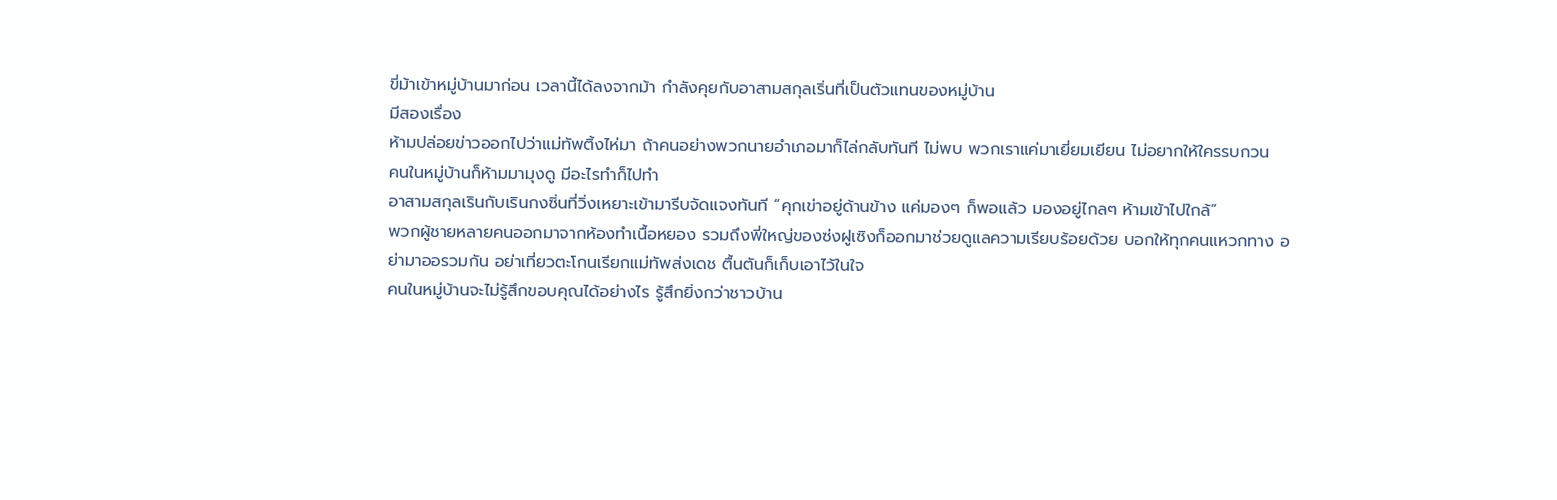ขี่ม้าเข้าหมู่บ้านมาก่อน เวลานี้ได้ลงจากม้า กำลังคุยกับอาสามสกุลเริ่นที่เป็นตัวแทนของหมู่บ้าน
มีสองเรื่อง
ห้ามปล่อยข่าวออกไปว่าแม่ทัพติ้งไห่มา ถ้าคนอย่างพวกนายอำเภอมาก็ไล่กลับทันที ไม่พบ พวกเราแค่มาเยี่ยมเยียน ไม่อยากให้ใครรบกวน
คนในหมู่บ้านก็ห้ามมามุงดู มีอะไรทำก็ไปทำ
อาสามสกุลเรินกับเรินกงซิ่นที่วิ่งเหยาะเข้ามารีบจัดแจงทันที “คุกเข่าอยู่ด้านข้าง แค่มองๆ ก็พอแล้ว มองอยู่ไกลๆ ห้ามเข้าไปใกล้”
พวกผู้ชายหลายคนออกมาจากห้องทำเนื้อหยอง รวมถึงพี่ใหญ่ของซ่งฝูเซิงก็ออกมาช่วยดูแลความเรียบร้อยด้วย บอกให้ทุกคนแหวกทาง อย่ามาออรวมกัน อย่าเที่ยวตะโกนเรียกแม่ทัพส่งเดช ตื้นตันก็เก็บเอาไว้ในใจ
คนในหมู่บ้านจะไม่รู้สึกขอบคุณได้อย่างไร รู้สึกยิ่งกว่าชาวบ้าน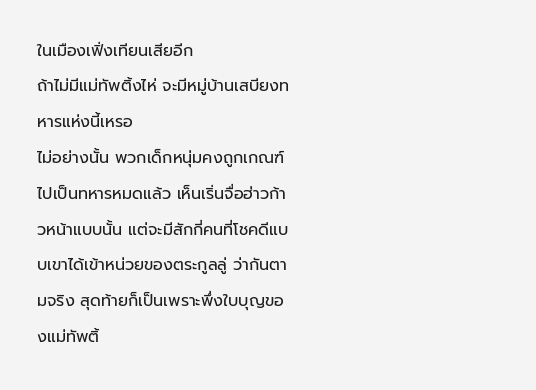ในเมืองเฟิ่งเทียนเสียอีก
ถ้าไม่มีแม่ทัพติ้งไห่ จะมีหมู่บ้านเสบียงทหารแห่งนี้เหรอ
ไม่อย่างนั้น พวกเด็กหนุ่มคงถูกเกณฑ์ไปเป็นทหารหมดแล้ว เห็นเริ่นจื่อฮ่าวก้าวหน้าแบบนั้น แต่จะมีสักกี่คนที่โชคดีแบบเขาได้เข้าหน่วยของตระกูลลู่ ว่ากันตามจริง สุดท้ายก็เป็นเพราะพึ่งใบบุญของแม่ทัพติ้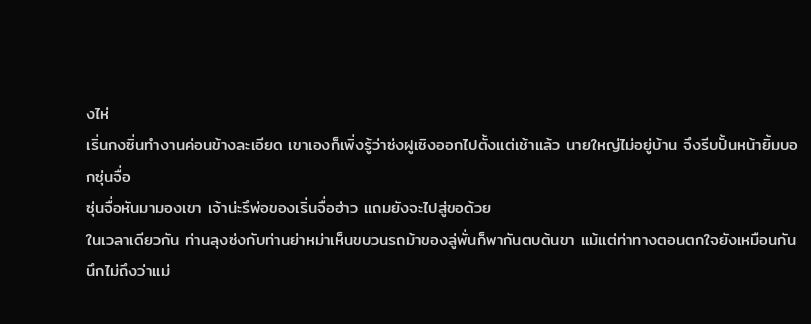งไห่
เริ่นกงซิ่นทำงานค่อนข้างละเอียด เขาเองก็เพิ่งรู้ว่าซ่งฝูเซิงออกไปตั้งแต่เช้าแล้ว นายใหญ่ไม่อยู่บ้าน จึงรีบปั้นหน้ายิ้มบอกซุ่นจื่อ
ซุ่นจื่อหันมามองเขา เจ้าน่ะรึพ่อของเริ่นจื่อฮ่าว แถมยังจะไปสู่ขอด้วย
ในเวลาเดียวกัน ท่านลุงซ่งกับท่านย่าหม่าเห็นขบวนรถม้าของลู่พั่นก็พากันตบต้นขา แม้แต่ท่าทางตอนตกใจยังเหมือนกัน
นึกไม่ถึงว่าแม่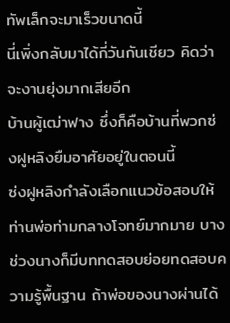ทัพเล็กจะมาเร็วขนาดนี้
นี่เพิ่งกลับมาได้กี่วันกันเชียว คิดว่าจะงานยุ่งมากเสียอีก
บ้านผู้เฒ่าฟาง ซึ่งก็คือบ้านที่พวกซ่งฝูหลิงยืมอาศัยอยู่ในตอนนี้
ซ่งฝูหลิงกำลังเลือกแนวข้อสอบให้ท่านพ่อท่ามกลางโจทย์มากมาย บางช่วงนางก็มีบททดสอบย่อยทดสอบความรู้พื้นฐาน ถ้าพ่อของนางผ่านได้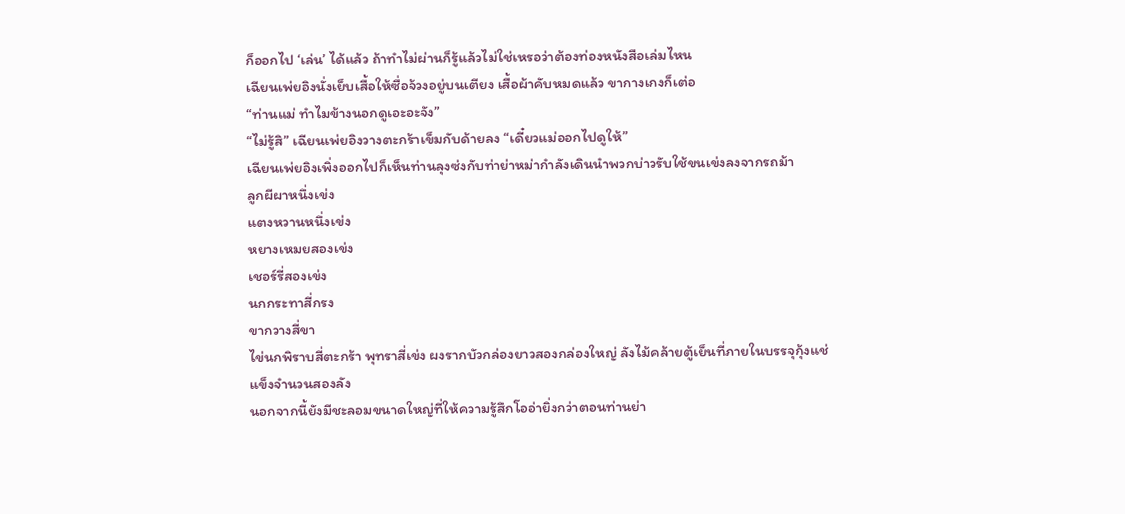ก็ออกไป ‘เล่น’ ได้แล้ว ถ้าทำไม่ผ่านก็รู้แล้วไม่ใช่เหรอว่าต้องท่องหนังสือเล่มไหน
เฉียนเพ่ยอิงนั่งเย็บเสื้อให้ซื่อจ้วงอยู่บนเตียง เสื้อผ้าคับหมดแล้ว ขากางเกงก็เต่อ
“ท่านแม่ ทำไมข้างนอกดูเอะอะจัง”
“ไม่รู้สิ” เฉียนเพ่ยอิงวางตะกร้าเข็มกับด้ายลง “เดี๋ยวแม่ออกไปดูให้”
เฉียนเพ่ยอิงเพิ่งออกไปก็เห็นท่านลุงซ่งกับท่าย่าหม่ากำลังเดินนำพวกบ่าวรับใช้ขนเข่งลงจากรถม้า
ลูกผีผาหนึ่งเข่ง
แตงหวานหนึ่งเข่ง
หยางเหมยสองเข่ง
เชอร์รี่สองเข่ง
นกกระทาสี่กรง
ขากวางสี่ขา
ไข่นกพิราบสี่ตะกร้า พุทราสี่เข่ง ผงรากบัวกล่องยาวสองกล่องใหญ่ ลังไม้คล้ายตู้เย็นที่ภายในบรรจุกุ้งแช่แข็งจำนวนสองลัง
นอกจากนี้ยังมีชะลอมขนาดใหญ่ที่ให้ความรู้สึกโออ่ายิ่งกว่าตอนท่านย่า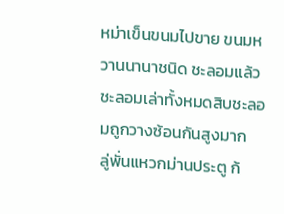หม่าเข็นขนมไปขาย ขนมหวานนานาชนิด ชะลอมแล้วชะลอมเล่าทั้งหมดสิบชะลอมถูกวางซ้อนกันสูงมาก
ลู่พั่นแหวกม่านประตู ก้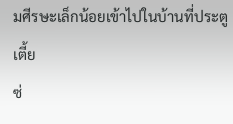มศีรษะเล็กน้อยเข้าไปในบ้านที่ประตูเตี้ย
ซ่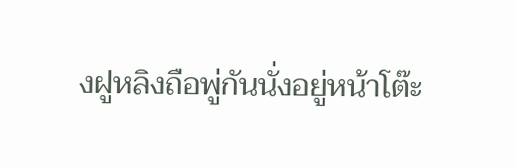งฝูหลิงถือพู่กันนั่งอยู่หน้าโต๊ะ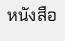หนังสือ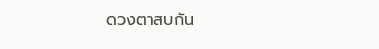ดวงตาสบกัน